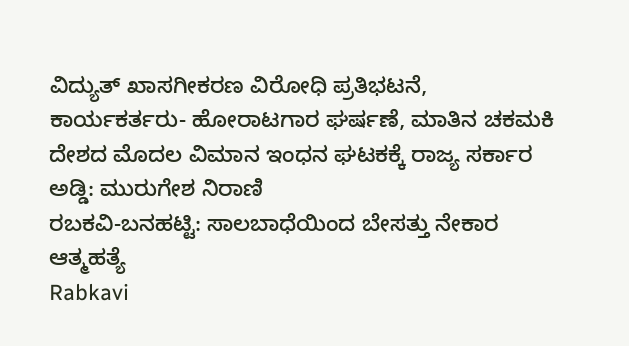ವಿದ್ಯುತ್ ಖಾಸಗೀಕರಣ ವಿರೋಧಿ ಪ್ರತಿಭಟನೆ, ಕಾರ್ಯಕರ್ತರು- ಹೋರಾಟಗಾರ ಘರ್ಷಣೆ, ಮಾತಿನ ಚಕಮಕಿ
ದೇಶದ ಮೊದಲ ವಿಮಾನ ಇಂಧನ ಘಟಕಕ್ಕೆ ರಾಜ್ಯ ಸರ್ಕಾರ ಅಡ್ಡಿ: ಮುರುಗೇಶ ನಿರಾಣಿ
ರಬಕವಿ-ಬನಹಟ್ಟಿ: ಸಾಲಬಾಧೆಯಿಂದ ಬೇಸತ್ತು ನೇಕಾರ ಆತ್ಮಹತ್ಯೆ
Rabkavi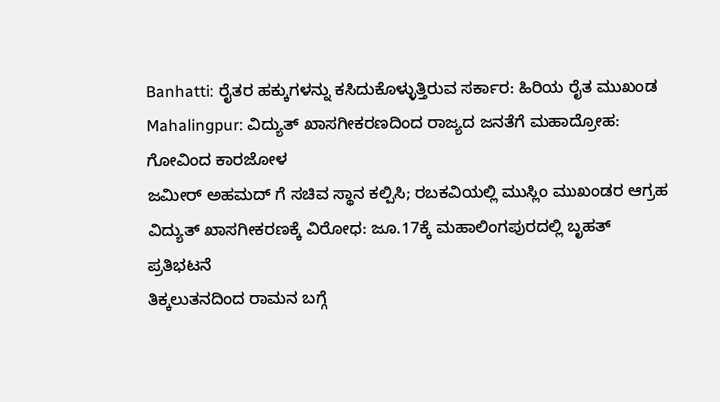Banhatti: ರೈತರ ಹಕ್ಕುಗಳನ್ನು ಕಸಿದುಕೊಳ್ಳುತ್ತಿರುವ ಸರ್ಕಾರ: ಹಿರಿಯ ರೈತ ಮುಖಂಡ
Mahalingpur: ವಿದ್ಯುತ್ ಖಾಸಗೀಕರಣದಿಂದ ರಾಜ್ಯದ ಜನತೆಗೆ ಮಹಾದ್ರೋಹ: ಗೋವಿಂದ ಕಾರಜೋಳ
ಜಮೀರ್ ಅಹಮದ್ ಗೆ ಸಚಿವ ಸ್ಥಾನ ಕಲ್ಪಿಸಿ; ರಬಕವಿಯಲ್ಲಿ ಮುಸ್ಲಿಂ ಮುಖಂಡರ ಆಗ್ರಹ
ವಿದ್ಯುತ್ ಖಾಸಗೀಕರಣಕ್ಕೆ ವಿರೋಧ: ಜೂ.17ಕ್ಕೆ ಮಹಾಲಿಂಗಪುರದಲ್ಲಿ ಬೃಹತ್ ಪ್ರತಿಭಟನೆ
ತಿಕ್ಕಲುತನದಿಂದ ರಾಮನ ಬಗ್ಗೆ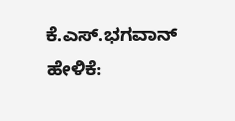ಕೆ.ಎಸ್.ಭಗವಾನ್ ಹೇಳಿಕೆ: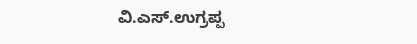ವಿ.ಎಸ್.ಉಗ್ರಪ್ಪ